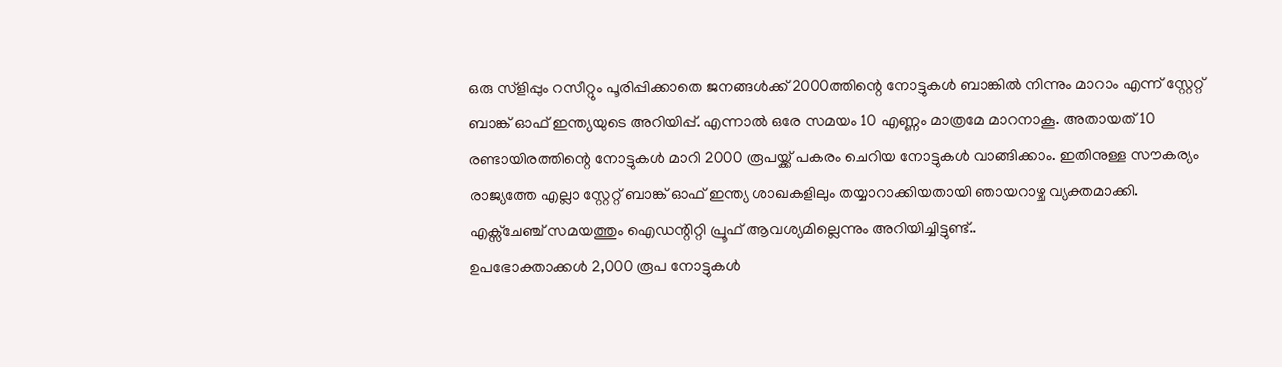ഒരു സ്ളിപ്പും റസീറ്റും പൂരിപ്പിക്കാതെ ജനങ്ങൾക്ക് 2000ത്തിന്റെ നോട്ടുകൾ ബാങ്കിൽ നിന്നും മാറാം എന്ന് സ്റ്റേറ്റ് ബാങ്ക് ഓഫ് ഇന്ത്യയുടെ അറിയിപ്പ്. എന്നാൽ ഒരേ സമയം 10 എണ്ണം മാത്രമേ മാറനാകൂ. അതായത് 10 രണ്ടായിരത്തിന്റെ നോട്ടുകൾ മാറി 2000 രൂപയ്ക്ക് പകരം ചെറിയ നോട്ടുകൾ വാങ്ങിക്കാം. ഇതിനുള്ള സൗകര്യം രാജ്യത്തേ എല്ലാ സ്റ്റേറ്റ് ബാങ്ക് ഓഫ് ഇന്ത്യ ശാഖകളിലും തയ്യാറാക്കിയതായി ഞായറാഴ്ച വ്യക്തമാക്കി. എക്സ്ചേഞ്ച് സമയത്തും ഐഡന്റിറ്റി പ്രൂഫ് ആവശ്യമില്ലെന്നും അറിയിച്ചിട്ടുണ്ട്..
ഉപഭോക്താക്കൾ 2,000 രൂപ നോട്ടുകൾ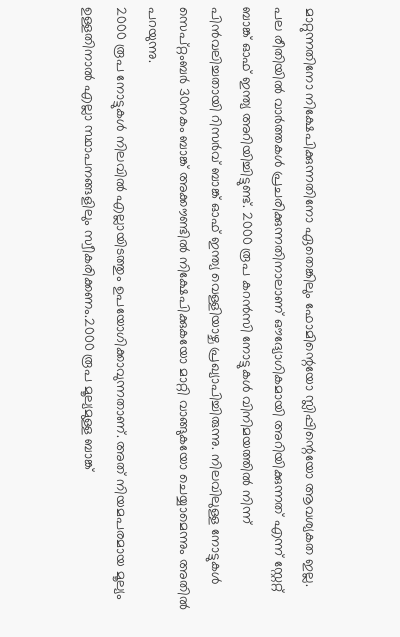മാറ്റുന്നതിനോ നിക്ഷേപിക്കുന്നതിനോ ഏതെങ്കിലും ഫോമിന്റെയോ സ്ലിപ്പിന്റെയോ ആവശ്യകത ഇല്ല. പല രീതിയിൽ വാർത്തകൾ പ്രചരിക്കുന്നതിനാലാണ് ഔദ്യോഗികമായി അറിയിക്കുന്നത് എന്ന് സ്റ്റേറ്റ് ബാങ്ക് ഓഫ് ഇന്ത്യ അറിയിച്ചിട്ടുണ്ട്. 2000 രൂപ കറൻസി നോട്ടുകൾ വിനിമയത്തിൽ നിന്ന് പിൻവലിച്ചതായി റിസർവ് ബാങ്ക് ഓഫ് ഇന്ത്യ വെള്ളിയാഴ്ച പ്രഖ്യാപിച്ചിരുന്നു. നിലവിലുള്ള നോട്ടുകൾ സെപ്റ്റംബർ 30നകം ബാങ്ക് അക്കൗണ്ടിൽ നിക്ഷേപിക്കുകയോ മാറ്റി വാങ്ങുകയോ ചെയ്യാമെന്നും അതിൽ പറയുന്നു.
2000 രൂപ നോട്ടുകൾ നിലവിൽ എല്ലായിടത്തും ഉപയോഗിക്കാവുന്നതാണ്. അത് നിയമപരമായ മൂല്യം ഉള്ളതിനാൽ എല്ലാ സ്ഥാപനങ്ങളിലും സ്വീകരിക്കണം.2000 രൂപ മൂല്യമുള്ള ബാങ്ക്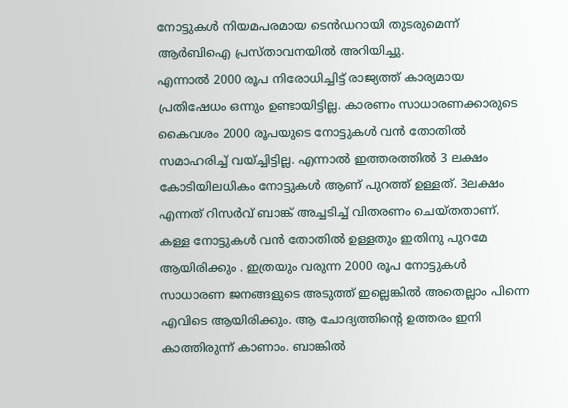നോട്ടുകൾ നിയമപരമായ ടെൻഡറായി തുടരുമെന്ന് ആർബിഐ പ്രസ്താവനയിൽ അറിയിച്ചു.
എന്നാൽ 2000 രൂപ നിരോധിച്ചിട്ട് രാജ്യത്ത് കാര്യമായ പ്രതിഷേധം ഒന്നും ഉണ്ടായിട്ടില്ല. കാരണം സാധാരണക്കാരുടെ കൈവശം 2000 രൂപയുടെ നോട്ടുകൾ വൻ തോതിൽ സമാഹരിച്ച് വയ്ച്ചിട്ടില്ല. എന്നാൽ ഇത്തരത്തിൽ 3 ലക്ഷം കോടിയിലധികം നോട്ടുകൾ ആണ് പുറത്ത് ഉള്ളത്. 3ലക്ഷം എന്നത് റിസർവ് ബാങ്ക് അച്ചടിച്ച് വിതരണം ചെയ്തതാണ്. കള്ള നോട്ടുകൾ വൻ തോതിൽ ഉള്ളതും ഇതിനു പുറമേ ആയിരിക്കും . ഇത്രയും വരുന്ന 2000 രൂപ നോട്ടുകൾ സാധാരണ ജനങ്ങളുടെ അടുത്ത് ഇല്ലെങ്കിൽ അതെല്ലാം പിന്നെ എവിടെ ആയിരിക്കും. ആ ചോദ്യത്തിന്റെ ഉത്തരം ഇനി കാത്തിരുന്ന് കാണാം. ബാങ്കിൽ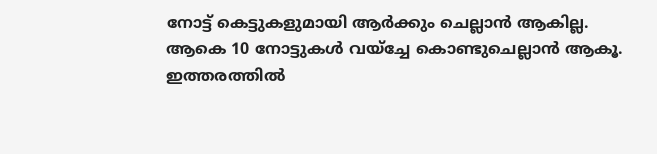നോട്ട് കെട്ടുകളുമായി ആർക്കും ചെല്ലാൻ ആകില്ല. ആകെ 10 നോട്ടുകൾ വയ്ച്ചേ കൊണ്ടുചെല്ലാൻ ആകൂ. ഇത്തരത്തിൽ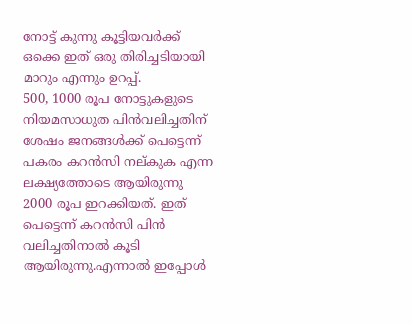നോട്ട് കുന്നു കൂട്ടിയവർക്ക് ഒക്കെ ഇത് ഒരു തിരിച്ചടിയായി മാറും എന്നും ഉറപ്പ്.
500, 1000 രൂപ നോട്ടുകളുടെ നിയമസാധുത പിൻവലിച്ചതിന് ശേഷം ജനങ്ങൾക്ക് പെട്ടെന്ന് പകരം കറൻസി നല്കുക എന്ന ലക്ഷ്യത്തോടെ ആയിരുന്നു 2000 രൂപ ഇറക്കിയത്. ഇത് പെട്ടെന്ന് കറൻസി പിൻ വലിച്ചതിനാൽ കൂടി ആയിരുന്നു.എന്നാൽ ഇപ്പോൾ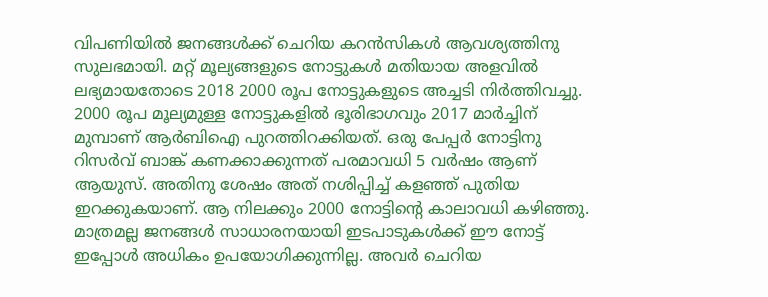വിപണിയിൽ ജനങ്ങൾക്ക് ചെറിയ കറൻസികൾ ആവശ്യത്തിനു സുലഭമായി. മറ്റ് മൂല്യങ്ങളുടെ നോട്ടുകൾ മതിയായ അളവിൽ ലഭ്യമായതോടെ 2018 2000 രൂപ നോട്ടുകളുടെ അച്ചടി നിർത്തിവച്ചു.
2000 രൂപ മൂല്യമുള്ള നോട്ടുകളിൽ ഭൂരിഭാഗവും 2017 മാർച്ചിന് മുമ്പാണ് ആർബിഐ പുറത്തിറക്കിയത്. ഒരു പേപ്പർ നോട്ടിനു റിസർവ് ബാങ്ക് കണക്കാക്കുന്നത് പരമാവധി 5 വർഷം ആണ് ആയുസ്. അതിനു ശേഷം അത് നശിപ്പിച്ച് കളഞ്ഞ് പുതിയ ഇറക്കുകയാണ്. ആ നിലക്കും 2000 നോട്ടിന്റെ കാലാവധി കഴിഞ്ഞു. മാത്രമല്ല ജനങ്ങൾ സാധാരനയായി ഇടപാടുകൾക്ക് ഈ നോട്ട് ഇപ്പോൾ അധികം ഉപയോഗിക്കുന്നില്ല. അവർ ചെറിയ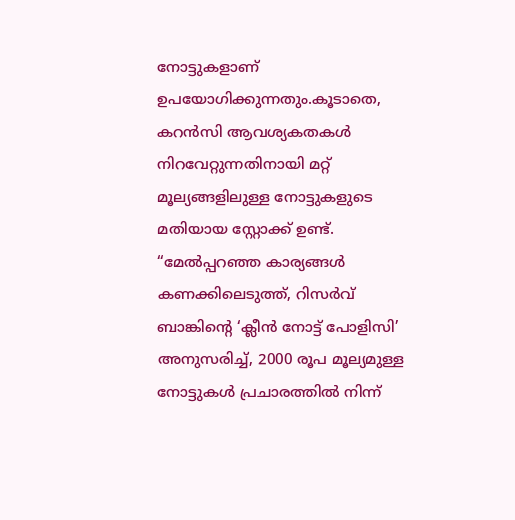നോട്ടുകളാണ് ഉപയോഗിക്കുന്നതും.കൂടാതെ, കറൻസി ആവശ്യകതകൾ നിറവേറ്റുന്നതിനായി മറ്റ് മൂല്യങ്ങളിലുള്ള നോട്ടുകളുടെ മതിയായ സ്റ്റോക്ക് ഉണ്ട്. “മേൽപ്പറഞ്ഞ കാര്യങ്ങൾ കണക്കിലെടുത്ത്, റിസർവ് ബാങ്കിന്റെ ‘ക്ലീൻ നോട്ട് പോളിസി’ അനുസരിച്ച്, 2000 രൂപ മൂല്യമുള്ള നോട്ടുകൾ പ്രചാരത്തിൽ നിന്ന്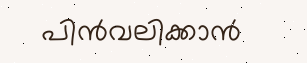പിൻവലിക്കാൻ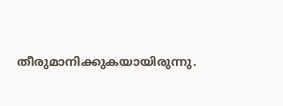തീരുമാനിക്കുകയായിരുന്നു.